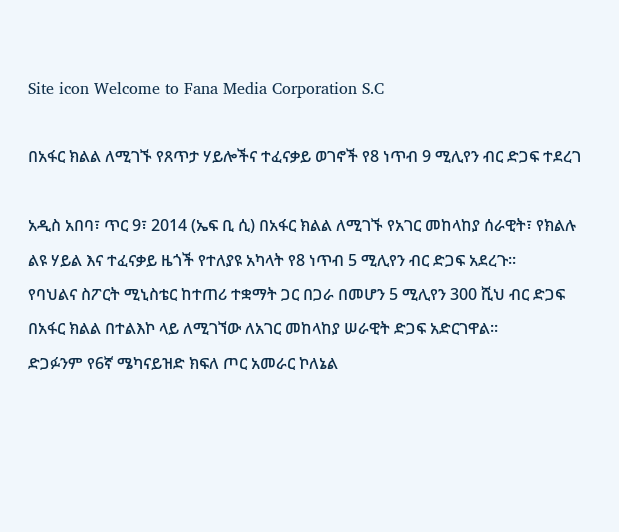Site icon Welcome to Fana Media Corporation S.C

በአፋር ክልል ለሚገኙ የጸጥታ ሃይሎችና ተፈናቃይ ወገኖች የ8 ነጥብ 9 ሚሊየን ብር ድጋፍ ተደረገ

አዲስ አበባ፣ ጥር 9፣ 2014 (ኤፍ ቢ ሲ) በአፋር ክልል ለሚገኙ የአገር መከላከያ ሰራዊት፣ የክልሉ ልዩ ሃይል እና ተፈናቃይ ዜጎች የተለያዩ አካላት የ8 ነጥብ 5 ሚሊየን ብር ድጋፍ አደረጉ፡፡
የባህልና ስፖርት ሚኒስቴር ከተጠሪ ተቋማት ጋር በጋራ በመሆን 5 ሚሊየን 300 ሺህ ብር ድጋፍ በአፋር ክልል በተልእኮ ላይ ለሚገኘው ለአገር መከላከያ ሠራዊት ድጋፍ አድርገዋል፡፡
ድጋፉንም የ6ኛ ሜካናይዝድ ክፍለ ጦር አመራር ኮለኔል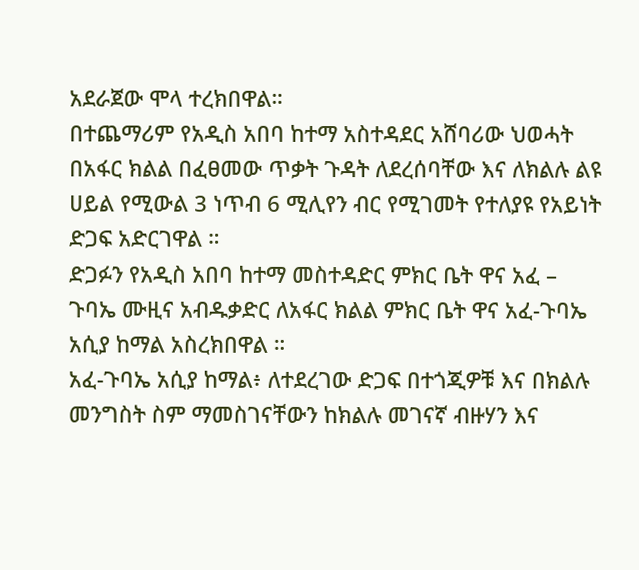አደራጀው ሞላ ተረክበዋል።
በተጨማሪም የአዲስ አበባ ከተማ አስተዳደር አሸባሪው ህወሓት በአፋር ክልል በፈፀመው ጥቃት ጉዳት ለደረሰባቸው እና ለክልሉ ልዩ ሀይል የሚውል 3 ነጥብ 6 ሚሊየን ብር የሚገመት የተለያዩ የአይነት ድጋፍ አድርገዋል ።
ድጋፉን የአዲስ አበባ ከተማ መስተዳድር ምክር ቤት ዋና አፈ – ጉባኤ ሙዚና አብዱቃድር ለአፋር ክልል ምክር ቤት ዋና አፈ-ጉባኤ አሲያ ከማል አስረክበዋል ።
አፈ-ጉባኤ አሲያ ከማል፥ ለተደረገው ድጋፍ በተጎጂዎቹ እና በክልሉ መንግስት ስም ማመስገናቸውን ከክልሉ መገናኛ ብዙሃን እና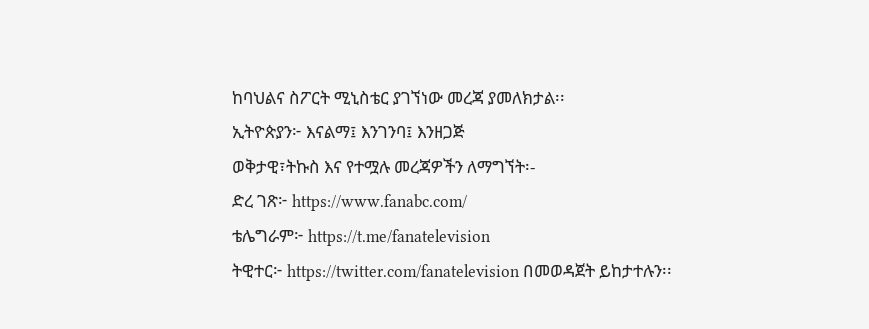ከባህልና ስፖርት ሚኒስቴር ያገኘነው መረጃ ያመለክታል፡፡
ኢትዮጵያን፦ እናልማ፤ እንገንባ፤ እንዘጋጅ
ወቅታዊ፣ትኩስ እና የተሟሉ መረጃዎችን ለማግኘት፡-
ድረ ገጽ፦ https://www.fanabc.com/
ቴሌግራም፦ https://t.me/fanatelevision
ትዊተር፦ https://twitter.com/fanatelevision በመወዳጀት ይከታተሉን፡፡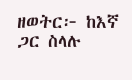ዘወትር፦ ከእኛ ጋር ስላሉ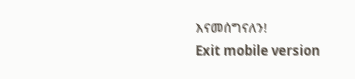እናመሰግናለን!
Exit mobile version